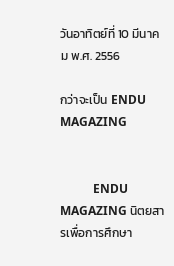วันอาทิตย์ที่ 10 มีนาคม พ.ศ. 2556

กว่าจะเป็น ENDU MAGAZING


           ENDU MAGAZING นิตยสารเพื่อการศึกษา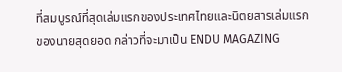ที่สมบูรณ์ที่สุดเล่มแรกของประเทศไทยและนิตยสารเล่มแรกของนายสุดยอด กล่าวที่จะมาเป็น ENDU MAGAZING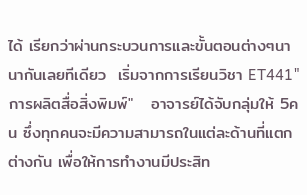ได้ เรียกว่าผ่านกระบวนการและขั้นตอนต่างๆนานากันเลยทีเดียว  เริ่มจากการเรียนวิชา ET441"การผลิตสื่อสิ่งพิมพ์"   อาจารย์ได้จับกลุ่มให้ 5คน ซึ่งทุกคนจะมีความสามารถในแต่ละด้านที่แตกต่างกัน เพื่อให้การทำงานมีประสิท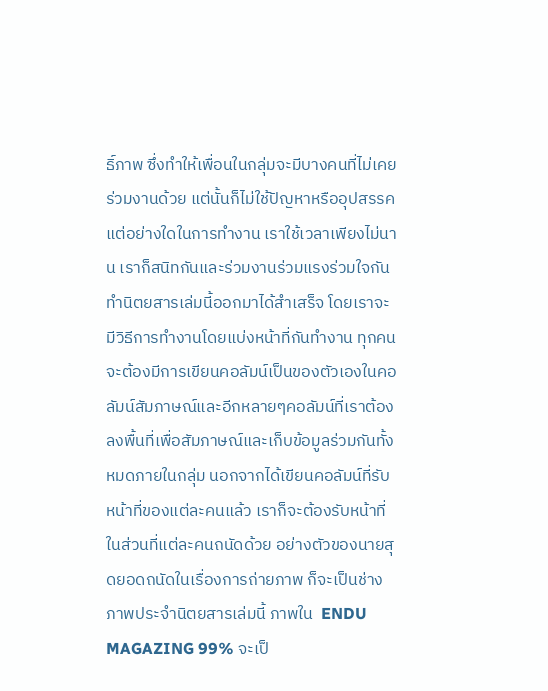ธิ์ภาพ ซึ่งทำให้เพื่อนในกลุ่มจะมีบางคนที่ไม่เคยร่วมงานด้วย แต่นั้นก็ไม่ใช้ปัญหาหรืออุปสรรคแต่อย่างใดในการทำงาน เราใช้เวลาเพียงไม่นาน เราก็สนิทกันและร่วมงานร่วมแรงร่วมใจกันทำนิตยสารเล่มนี้ออกมาได้สำเสร็จ โดยเราจะมีวิธีการทำงานโดยแบ่งหน้าที่กันทำงาน ทุกคนจะต้องมีการเขียนคอลัมน์เป็นของตัวเองในคอลัมน์สัมภาษณ์และอีกหลายๆคอลัมน์ที่เราต้องลงพื้นที่เพื่อสัมภาษณ์และเก็บข้อมูลร่วมกันทั้งหมดภายในกลุ่ม นอกจากได้เขียนคอลัมน์ที่รับหน้าที่ของแต่ละคนแล้ว เราก็จะต้องรับหน้าที่ในส่วนที่แต่ละคนถนัดด้วย อย่างตัวของนายสุดยอดถนัดในเรื่องการถ่ายภาพ ก็จะเป็นช่างภาพประจำนิตยสารเล่มนี้ ภาพใน  ENDU MAGAZING 99% จะเป็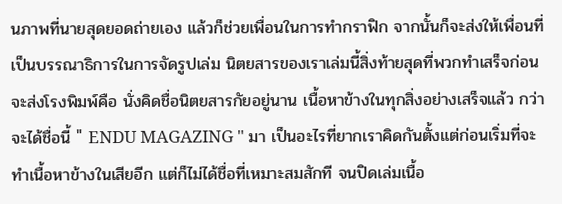นภาพที่นายสุดยอดถ่ายเอง แล้วก็ช่วยเพื่อนในการทำกราฟิก จากนั้นก็จะส่งให้เพื่อนที่เป็นบรรณาธิการในการจัดรูปเล่ม นิตยสารของเราเล่มนี้สิ่งท้ายสุดที่พวกทำเสร็จก่อนจะส่งโรงพิมพ์คือ นั่งคิดชื่อนิตยสารกัยอยู่นาน เนื้อหาข้างในทุกสิ่งอย่างเสร็จแล้ว กว่าจะได้ชื่อนี้ " ENDU MAGAZING " มา เป็นอะไรที่ยากเราคิดกันตั้งแต่ก่อนเริ่มที่จะทำเนื้อหาข้างในเสียอีก แต่ก็ไม่ได้ชื่อที่เหมาะสมสักที จนปิดเล่มเนื้อ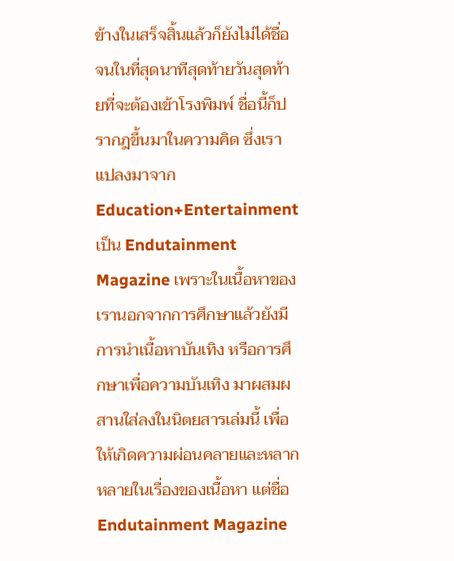ข้างในเสร็จสิ้นแล้วก็ยังไม่ได้ชื่อ จนในที่สุดนาทีสุดท้ายวันสุดท้ายที่จะต้องเข้าโรงพิมพ์ ชื่อนี้ก็ปรากฎขึ้นมาในความคิด ซึ่งเราแปลงมาจาก Education+Entertainment เป็น Endutainment Magazine เพราะในเนื้อหาของเรานอกจากการศึกษาแล้วยังมีการนำเนื้อหาบันเทิง หรือการศึกษาเพื่อความบันเทิง มาผสมผสานใส่ลงในนิตยสารเล่มนี้ เพื่อให้เกิดความผ่อนคลายและหลากหลายในเรื่องของเนื้อหา แต่ชื่อ  Endutainment Magazine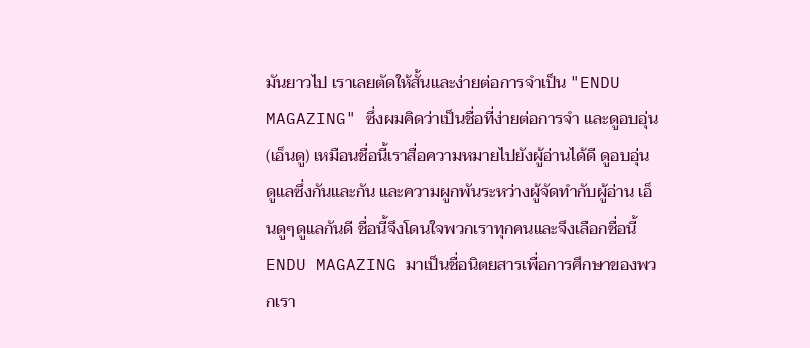มันยาวไป เราเลยตัดให้สั้นและง่ายต่อการจำเป็น "ENDU MAGAZING" ซึ่งผมคิดว่าเป็นชื่อที่ง่ายต่อการจำ และดูอบอุ่น (เอ็นดู) เหมือนชื่อนี้เราสื่อความหมายไปยังผู้อ่านได้ดี ดูอบอุ่น ดูแลซึ่งกันและกัน และความผูกพันระหว่างผู้จัดทำกับผู้อ่าน เอ็นดูๆดูแลกันดี ชื่อนี้จึงโดนใจพวกเราทุกคนและจึงเลือกชื่อนี้  ENDU MAGAZING มาเป็นชื่อนิตยสารเพื่อการศึกษาของพวกเรา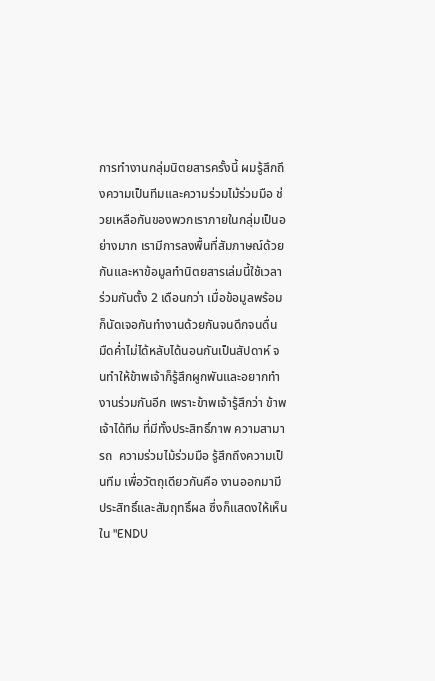การทำงานกลุ่มนิตยสารครั้งนี้ ผมรู้สึกถึงความเป็นทีมและความร่วมไม้ร่วมมือ ช่วยเหลือกันของพวกเราภายในกลุ่มเป็นอย่างมาก เรามีการลงพื้นที่สัมภาษณ์ด้วยกันและหาข้อมูลทำนิตยสารเล่มนี้ใช้เวลาร่วมกันตั้ง 2 เดือนกว่า เมื่อข้อมูลพร้อมก็นัดเจอกันทำงานด้วยกันจนดึกจนดื่น มืดค่ำไม่ได้หลับได้นอนกันเป็นสัปดาห์ จนทำให้ข้าพเจ้าก็รู้สึกผูกพันและอยากทำงานร่วมกันอีก เพราะข้าพเจ้ารู้สึกว่า ข้าพเจ้าได้ทีม ที่มีทั้งประสิทธิ์ภาพ ความสามารถ  ความร่วมไม้ร่วมมือ รู้สึกถึงความเป็นทีม เพื่อวัตถุเดียวกันคือ งานออกมามีประสิทธิ์และสัมฤทธิ์ผล ซึ่งก็แสดงให้เห็นใน "ENDU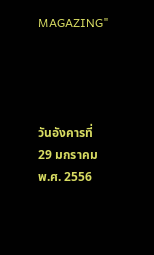MAGAZING"




วันอังคารที่ 29 มกราคม พ.ศ. 2556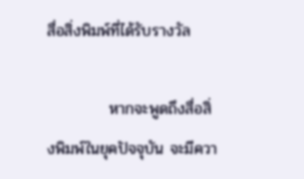สื่อสิ่งพิมพ์ที่ได้รับรางวัล

           หากจะพูดถึงสื่อสิ่งพิมพ์ในยุคปัจจุบัน จะมีควา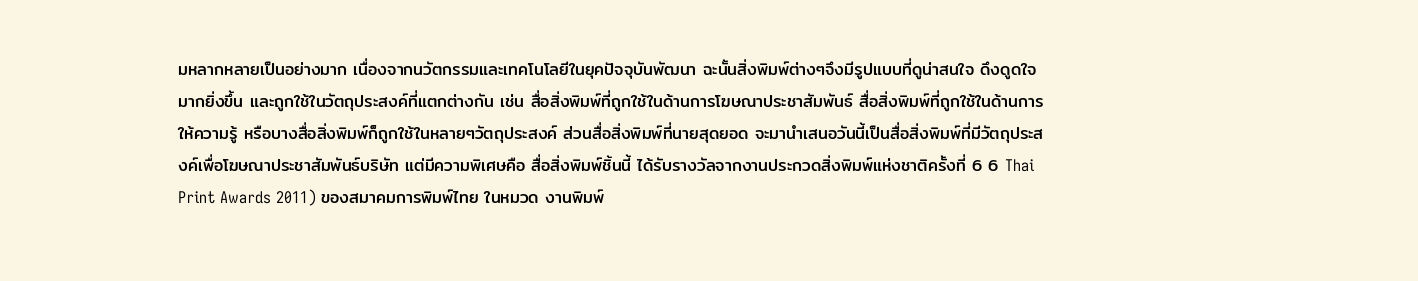มหลากหลายเป็นอย่างมาก เนื่องจากนวัตกรรมและเทคโนโลยีในยุคปัจจุบันพัฒนา ฉะนั้นสิ่งพิมพ์ต่างๆจึงมีรูปแบบที่ดูน่าสนใจ ดึงดูดใจมากยิ่งขึ้น และถูกใช้ในวัตถุประสงค์ที่แตกต่างกัน เช่น สื่อสิ่งพิมพ์ที่ถูกใช้ในด้านการโฆษณาประชาสัมพันธ์ สื่อสิ่งพิมพ์ที่ถูกใช้ในด้านการให้ความรู้ หรือบางสื่อสิ่งพิมพ์ก็ถูกใช้ในหลายๆวัตถุประสงค์ ส่วนสื่อสิ่งพิมพ์ที่นายสุดยอด จะมานำเสนอวันนี้เป็นสื่อสิ่งพิมพ์ที่มีวัตถุประสงค์เพื่อโฆษณาประชาสัมพันธ์บริษัท แต่มีความพิเศษคือ สื่อสิ่งพิมพ์ชิ้นนี้ ได้รับรางวัลจากงานประกวดสิ่งพิมพ์แห่งชาติครั้งที่ 6 6 Thai Print Awards 2011) ของสมาคมการพิมพ์ไทย ในหมวด งานพิมพ์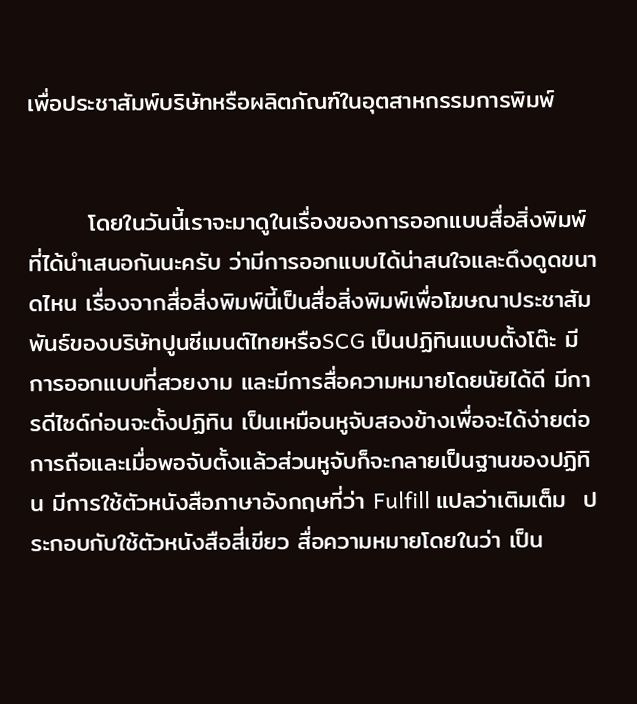เพื่อประชาสัมพ์บริษัทหรือผลิตภัณฑ์ในอุตสาหกรรมการพิมพ์


       โดยในวันนี้เราจะมาดูในเรื่องของการออกแบบสื่อสิ่งพิมพ์ที่ได้นำเสนอกันนะครับ ว่ามีการออกแบบได้น่าสนใจและดึงดูดขนาดไหน เรื่องจากสื่อสิ่งพิมพ์นี้เป็นสื่อสิ่งพิมพ์เพื่อโฆษณาประชาสัมพันธ์ของบริษัทปูนซีเมนต์ไทยหรือSCG เป็นปฏิทินแบบตั้งโต๊ะ มีการออกแบบที่สวยงาม และมีการสื่อความหมายโดยนัยได้ดี มีการดีไซด์ก่อนจะตั้งปฏิทิน เป็นเหมือนหูจับสองข้างเพื่อจะได้ง่ายต่อการถือและเมื่อพอจับตั้งแล้วส่วนหูจับก็จะกลายเป็นฐานของปฏิทิน มีการใช้ตัวหนังสือภาษาอังกฤษที่ว่า Fulfill แปลว่าเติมเต็ม  ประกอบกับใช้ตัวหนังสือสี่เขียว สื่อความหมายโดยในว่า เป็น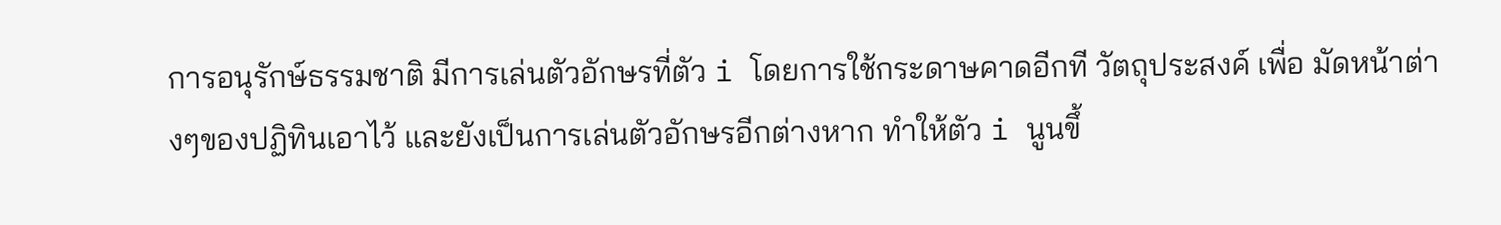การอนุรักษ์ธรรมชาติ มีการเล่นตัวอักษรที่ตัว i โดยการใช้กระดาษคาดอีกที วัตถุประสงค์ เพื่อ มัดหน้าต่างๆของปฏิทินเอาไว้ และยังเป็นการเล่นตัวอักษรอีกต่างหาก ทำให้ตัว i นูนขึ้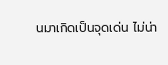นมาเกิดเป็นจุดเด่น ไม่น่า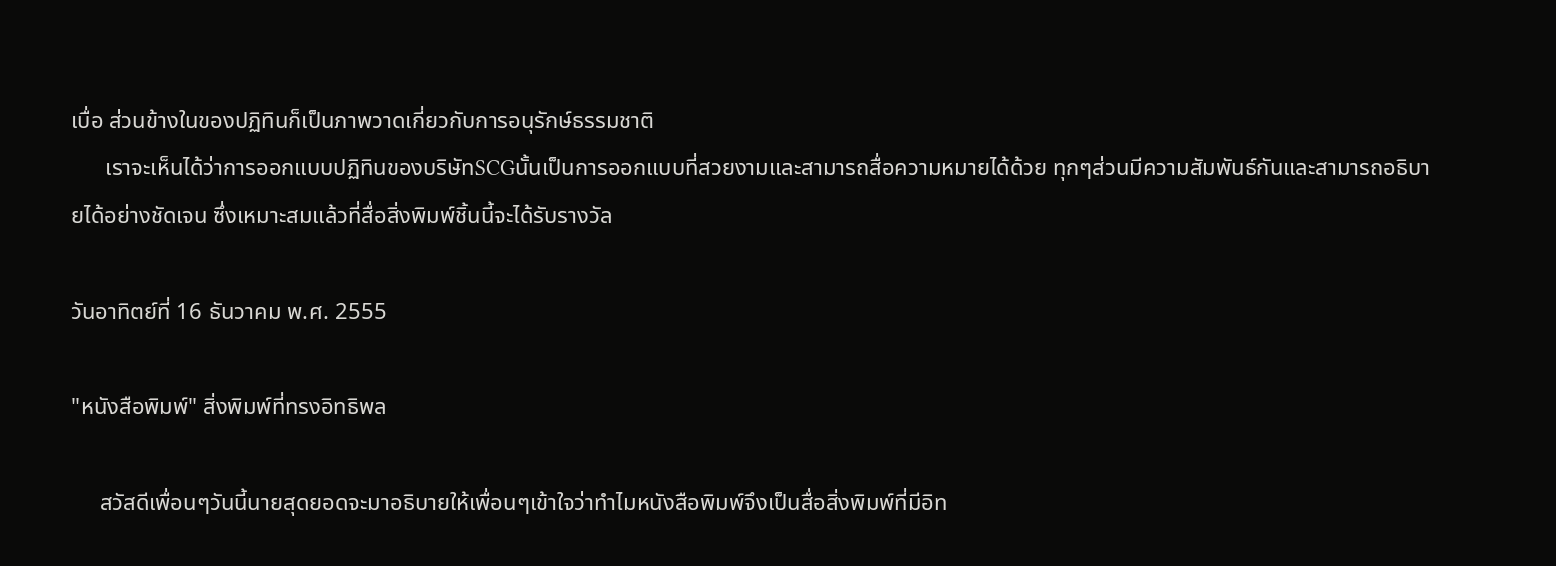เบื่อ ส่วนข้างในของปฏิทินก็เป็นภาพวาดเกี่ยวกับการอนุรักษ์ธรรมชาติ
      เราจะเห็นได้ว่าการออกแบบปฏิทินของบริษัทSCGนั้นเป็นการออกแบบที่สวยงามและสามารถสื่อความหมายได้ด้วย ทุกๆส่วนมีความสัมพันธ์กันและสามารถอธิบายได้อย่างชัดเจน ซึ่งเหมาะสมแล้วที่สื่อสิ่งพิมพ์ชิ้นนี้จะได้รับรางวัล

วันอาทิตย์ที่ 16 ธันวาคม พ.ศ. 2555

"หนังสือพิมพ์" สิ่งพิมพ์ที่ทรงอิทธิพล

     สวัสดีเพื่อนๆวันนี้นายสุดยอดจะมาอธิบายให้เพื่อนๆเข้าใจว่าทำไมหนังสือพิมพ์จึงเป็นสื่อสิ่งพิมพ์ที่มีอิท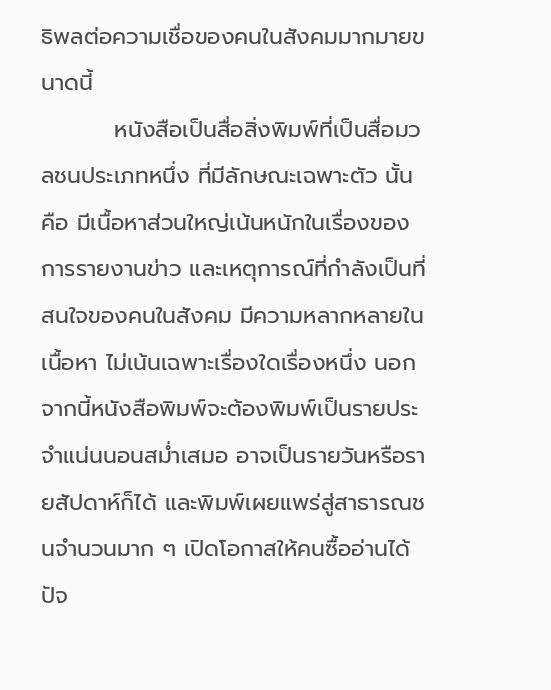ธิพลต่อความเชื่อของคนในสังคมมากมายขนาดนี้
         หนังสือเป็นสื่อสิ่งพิมพ์ที่เป็นสื่อมวลชนประเภทหนึ่ง ที่มีลักษณะเฉพาะตัว นั้นคือ มีเนื้อหาส่วนใหญ่เน้นหนักในเรื่องของการรายงานข่าว และเหตุการณ์ที่กำลังเป็นที่สนใจของคนในสังคม มีความหลากหลายในเนื้อหา ไม่เน้นเฉพาะเรื่องใดเรื่องหนึ่ง นอกจากนี้หนังสือพิมพ์จะต้องพิมพ์เป็นรายประจำแน่นนอนสม่ำเสมอ อาจเป็นรายวันหรือรายสัปดาห์ก็ได้ และพิมพ์เผยแพร่สู่สาธารณชนจำนวนมาก ๆ เปิดโอกาสให้คนซื้ออ่านได้ ปัจ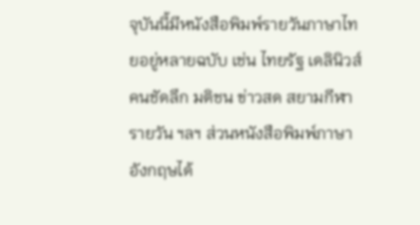จุบันนี้มีหนังสือพิมพ์รายวันภาษาไทยอยู่หลายฉบับ เช่น ไทยรัฐ เดลินิวส์ คนชัดลึก มติชน ข่าวสด สยามกีฬารายวัน ฯลฯ ส่วนหนังสือพิมพ์ภาษาอังกฤษได้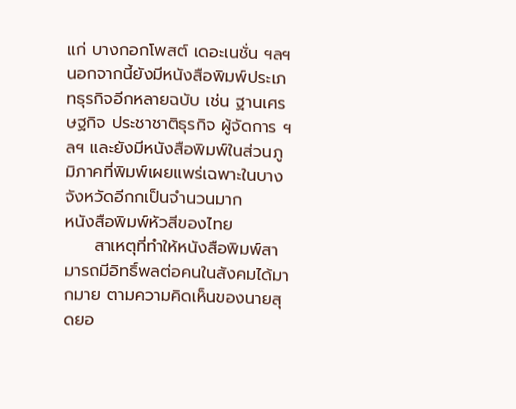แก่ บางกอกโพสต์ เดอะเนชั่น ฯลฯ นอกจากนี้ยังมีหนังสือพิมพ์ประเภทธุรกิจอีกหลายฉบับ เช่น ฐานเศรษฐกิจ ประชาชาติธุรกิจ ผู้จัดการ ฯลฯ และยังมีหนังสือพิมพ์ในส่วนภูมิภาคที่พิมพ์เผยแพร่เฉพาะในบางจังหวัดอีกกเป็นจำนวนมาก
หนังสือพิมพ์หัวสีของไทย
     สาเหตุที่ทำให้หนังสือพิมพ์สามารถมีอิทธิ์พลต่อคนในสังคมได้มากมาย ตามความคิดเห็นของนายสุดยอ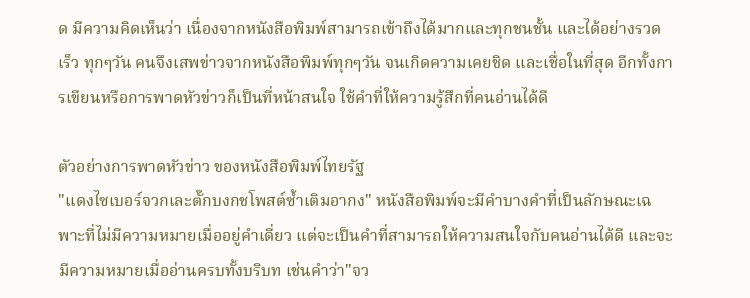ด มีความคิดเห็นว่า เนื่องจากหนังสือพิมพ์สามารถเข้าถึงได้มากและทุกชนชั้น และได้อย่างรวดเร็ว ทุกๆวัน คนจึงเสพข่าวจากหนังสือพิมพ์ทุกๆวัน จนเกิดความเคยชิด และเชื่อในที่สุด อีกทั้งการเขียนหรือการพาดหัวข่าวก็เป็นที่หน้าสนใจ ใช้คำที่ให้ความรู้สึกที่คนอ่านได้ดี

ตัวอย่างการพาดหัวข่าว ของหนังสือพิมพ์ไทยรัฐ
"แดงไซเบอร์จวกเละตั๊กบงกชโพสต์ซ้ำเติมอากง" หนังสือพิมพ์จะมีคำบางคำที่เป็นลักษณะเฉพาะที่ไม่มีความหมายเมื่ออยู่คำเดี่ยว แต่จะเป็นคำที่สามารถให้ความสนใจกับคนอ่านได้ดี และจะมีความหมายเมื่ออ่านครบทั้งบริบท เช่นคำว่า"จว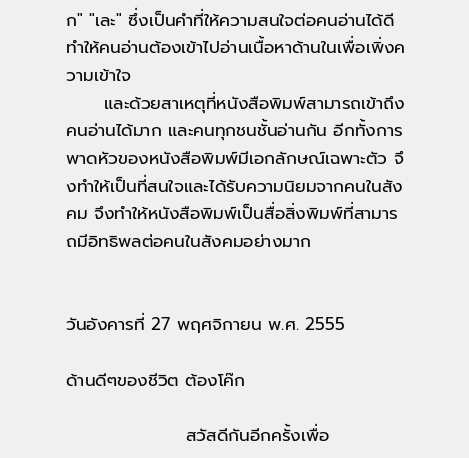ก" "เละ" ซึ่งเป็นคำที่ให้ความสนใจต่อคนอ่านได้ดี ทำให้คนอ่านต้องเข้าไปอ่านเนื้อหาด้านในเพื่อเพิ่งความเข้าใจ
      และด้วยสาเหตุที่หนังสือพิมพ์สามารถเข้าถึงคนอ่านได้มาก และคนทุกชนชั้นอ่านกัน อีกทั้งการพาดหัวของหนังสือพิมพ์มีเอกลักษณ์เฉพาะตัว จึงทำให้เป็นที่สนใจและได้รับความนิยมจากคนในสังคม จึงทำให้หนังสือพิมพ์เป็นสื่อสิ่งพิมพ์ที่สามารถมีอิทธิพลต่อคนในสังคมอย่างมาก


วันอังคารที่ 27 พฤศจิกายน พ.ศ. 2555

ด้านดีๆของชีวิต ต้องโค๊ก

                   สวัสดีกันอีกครั้งเพื่อ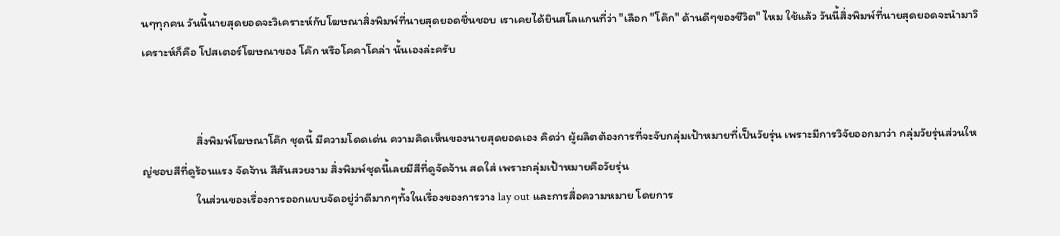นๆทุกคน วันนี้นายสุดยอดจะวิเคราะห์กับโฆษณาสิ่งพิมพ์ที่นายสุดยอดชื่นชอบ เราเคยได้ยินสโลแกนที่ว่า "เลือก "โค๊ก" ด้านดีๆของชีวิต" ไหม ใช้แล้ว วันนี้สิ่งพิมพ์ที่นายสุดยอดจะนำมาวิเคราะห์ก็คือ โปสเตอร์โฆษณาของ โค๊ก หรือโคคาโคล่า นั้นเองล่ะครับ


                    สิ่งพิมพ์โฆษณาโค๊ก ชุดนี้ มีความโดดเด่น ความคิดเห็นของนายสุดยอดเอง คิดว่า ผู้ผลิตต้องการที่จะจับกลุ่มเป้าหมายที่เป็นวัยรุ่น เพราะมีการวิจัยออกมาว่า กลุ่มวัยรุ่นส่วนใหญ่ชอบสีที่ดูร้อนแรง จัดจ้าน สีสันสวยงาม สิ่งพิมพ์ชุดนี้เลยมีสีที่ดูจัดจ้าน สดใส่ เพราะกลุ่มเป้าหมายคือวัยรุ่น
                    ในส่วนของเรื่องการออกแบบจัดอยู่ว่าดีมากๆทั้งในเรื่องของการวาง lay out และการสื่อความหมาย โดยการ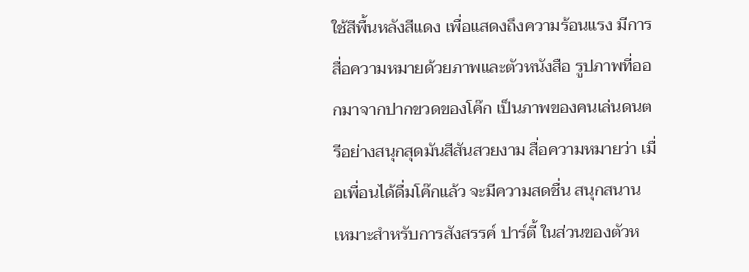ใช้สีพื้นหลังสีแดง เพื่อแสดงถึงความร้อนแรง มีการสื่อความหมายด้วยภาพและตัวหนังสือ รูปภาพที่ออกมาจากปากขวดของโค๊ก เป็นภาพของคนเล่นดนตรีอย่างสนุกสุดมันสีสันสวยงาม สื่อความหมายว่า เมื่อเพื่อนได้ดื่มโค๊กแล้ว จะมีความสดชื่น สนุกสนาน เหมาะสำหรับการสังสรรค์ ปาร์ตี้ ในส่วนของตัวห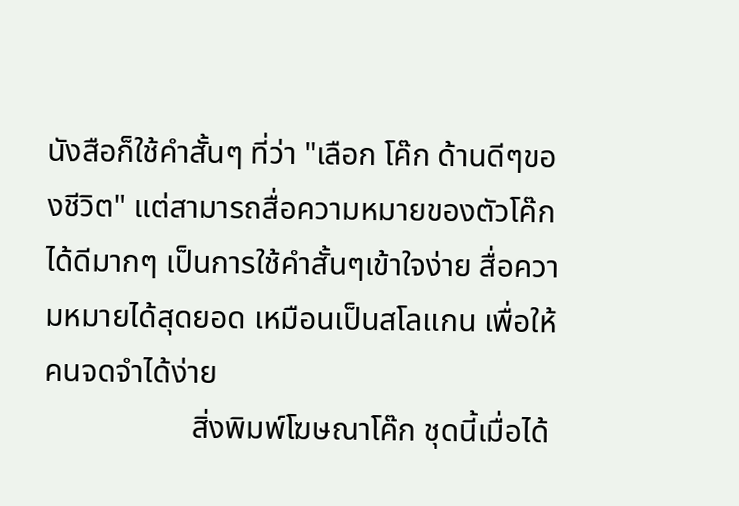นังสือก็ใช้คำสั้นๆ ที่ว่า "เลือก โค๊ก ด้านดีๆของชีวิต" แต่สามารถสื่อความหมายของตัวโค๊กได้ดีมากๆ เป็นการใช้คำสั้นๆเข้าใจง่าย สื่อความหมายได้สุดยอด เหมือนเป็นสโลแกน เพื่อให้คนจดจำได้ง่าย
                   สิ่งพิมพ์โฆษณาโค๊ก ชุดนี้เมื่อได้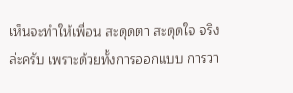เห็นจะทำให้เพื่อน สะดุดตา สะดุดใจ จริงล่ะครับ เพราะด้วยทั้งการออกแบบ การวา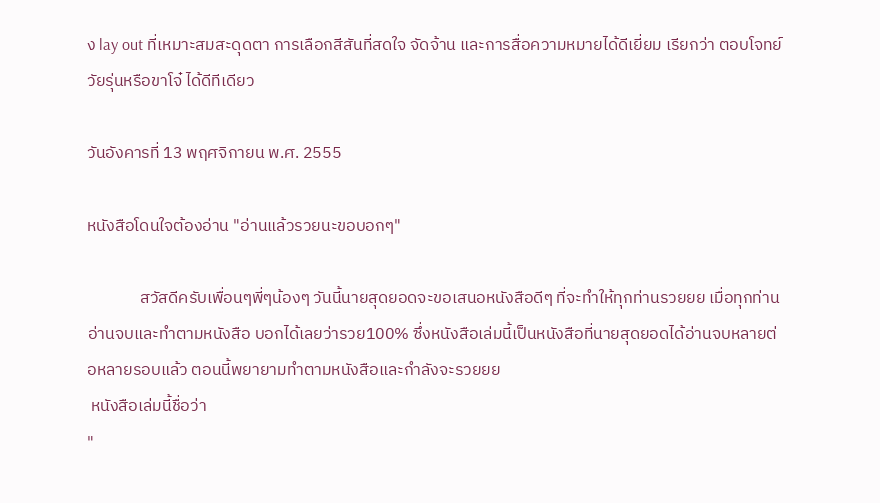ง lay out ที่เหมาะสมสะดุดตา การเลือกสีสันที่สดใจ จัดจ้าน และการสื่อความหมายได้ดีเยี่ยม เรียกว่า ตอบโจทย์วัยรุ่นหรือขาโจ๋ ได้ดีทีเดียว

วันอังคารที่ 13 พฤศจิกายน พ.ศ. 2555

หนังสือโดนใจต้องอ่าน "อ่านแล้วรวยนะขอบอกๆ"

              สวัสดีครับเพื่อนๆพี่ๆน้องๆ วันนี้นายสุดยอดจะขอเสนอหนังสือดีๆ ที่จะทำให้ทุกท่านรวยยย เมื่อทุกท่านอ่านจบและทำตามหนังสือ บอกได้เลยว่ารวย100% ซึ่งหนังสือเล่มนี้เป็นหนังสือที่นายสุดยอดได้อ่านจบหลายต่อหลายรอบแล้ว ตอนนี้พยายามทำตามหนังสือและกำลังจะรวยยย
 หนังสือเล่มนี้ชื่อว่า
"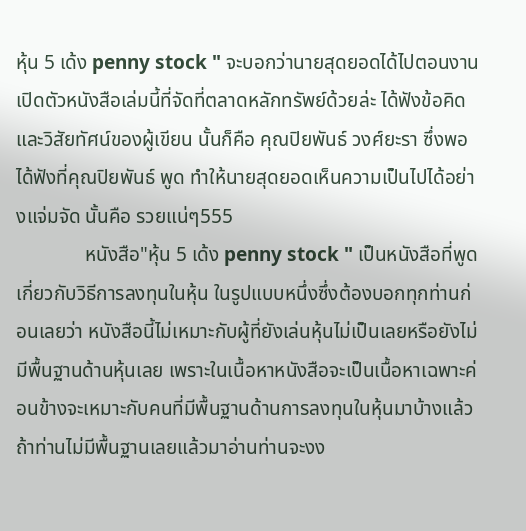หุ้น 5 เด้ง penny stock " จะบอกว่านายสุดยอดได้ไปตอนงานเปิดตัวหนังสือเล่มนี้ที่จัดที่ตลาดหลักทรัพย์ด้วยล่ะ ได้ฟังข้อคิดและวิสัยทัศน์ของผู้เขียน นั้นก็คือ คุณปิยพันธ์ วงศ์ยะรา ซึ่งพอได้ฟังที่คุณปิยพันธ์ พูด ทำให้นายสุดยอดเห็นความเป็นไปได้อย่างแจ่มจัด นั้นคือ รวยแน่ๆ555
              หนังสือ"หุ้น 5 เด้ง penny stock " เป็นหนังสือที่พูดเกี่ยวกับวิธีการลงทุนในหุ้น ในรูปแบบหนึ่งซึ่งต้องบอกทุกท่านก่อนเลยว่า หนังสือนี้ไม่เหมาะกับผู้ที่ยังเล่นหุ้นไม่เป็นเลยหรือยังไม่มีพื้นฐานด้านหุ้นเลย เพราะในเนื้อหาหนังสือจะเป็นเนื้อหาเฉพาะค่อนข้างจะเหมาะกับคนที่มีพื้นฐานด้านการลงทุนในหุ้นมาบ้างแล้ว ถ้าท่านไม่มีพื้นฐานเลยแล้วมาอ่านท่านจะงง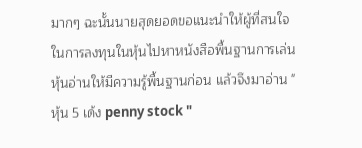มากๆ ฉะนั้นนายสุดยอดขอแนะนำให้ผู้ที่สนใจในการลงทุนในหุ้นไปหาหนังสือพื้นฐานการเล่นหุ้นอ่านให้มีความรู้พื้นฐานก่อน แล้วจึงมาอ่าน "หุ้น 5 เด้ง penny stock "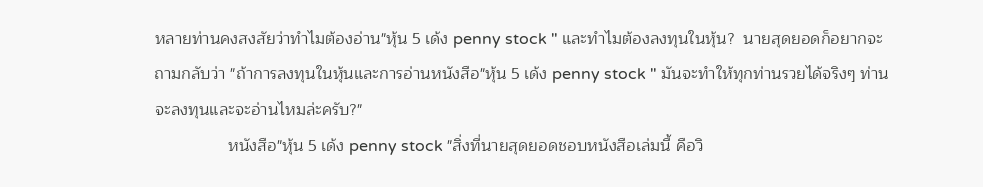หลายท่านคงสงสัยว่าทำไมต้องอ่าน"หุ้น 5 เด้ง penny stock " และทำไมต้องลงทุนในหุ้น?  นายสุดยอดก็อยากจะถามกลับว่า "ถ้าการลงทุนในหุ้นและการอ่านหนังสือ"หุ้น 5 เด้ง penny stock " มันจะทำให้ทุกท่านรวยได้จริงๆ ท่านจะลงทุนและจะอ่านไหมล่ะครับ?"
                หนังสือ"หุ้น 5 เด้ง penny stock "สิ่งที่นายสุดยอดชอบหนังสือเล่มนี้ คือวิ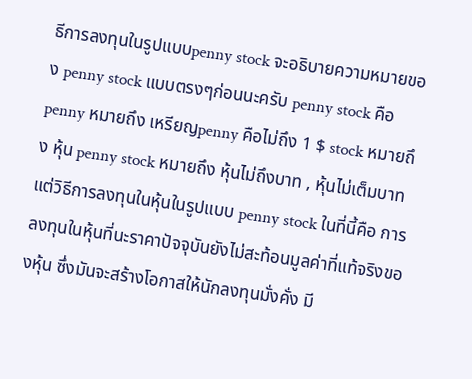ธีการลงทุนในรูปแบบpenny stock จะอธิบายความหมายของ penny stock แบบตรงๆก่อนนะครับ penny stock คือ penny หมายถึง เหรียญpenny คือไม่ถึง 1 $ stock หมายถึง หุ้น penny stock หมายถึง หุ้นไม่ถึงบาท , หุ้นไม่เต็มบาท แต่วิธีการลงทุนในหุ้นในรูปแบบ penny stock ในที่นี้คือ การลงทุนในหุ้นที่นะราคาปัจจุบันยังไม่สะท้อนมูลค่าที่แท้จริงของหุ้น ซึ่งมันจะสร้างโอกาสให้นักลงทุนมั่งคั่ง มี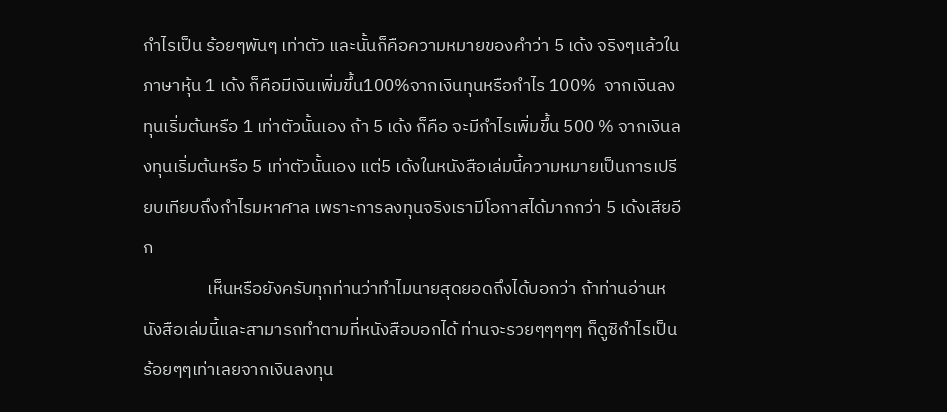กำไรเป็น ร้อยๆพันๆ เท่าตัว และนั้นก็คือความหมายของคำว่า 5 เด้ง จริงๆแล้วในภาษาหุ้น 1 เด้ง ก็คือมีเงินเพิ่มขึ้น100%จากเงินทุนหรือกำไร 100%  จากเงินลงทุนเริ่มต้นหรือ 1 เท่าตัวนั้นเอง ถ้า 5 เด้ง ก็คือ จะมีกำไรเพิ่มขึ้น 500 % จากเงินลงทุนเริ่มต้นหรือ 5 เท่าตัวนั้นเอง แต่5 เด้งในหนังสือเล่มนี้ความหมายเป็นการเปรียบเทียบถึงกำไรมหาศาล เพราะการลงทุนจริงเรามีโอกาสได้มากกว่า 5 เด้งเสียอีก
                เห็นหรือยังครับทุกท่านว่าทำไมนายสุดยอดถึงได้บอกว่า ถ้าท่านอ่านหนังสือเล่มนี้และสามารถทำตามที่หนังสือบอกได้ ท่านจะรวยๆๆๆๆๆ ก็ดูซิกำไรเป็น ร้อยๆๆเท่าเลยจากเงินลงทุน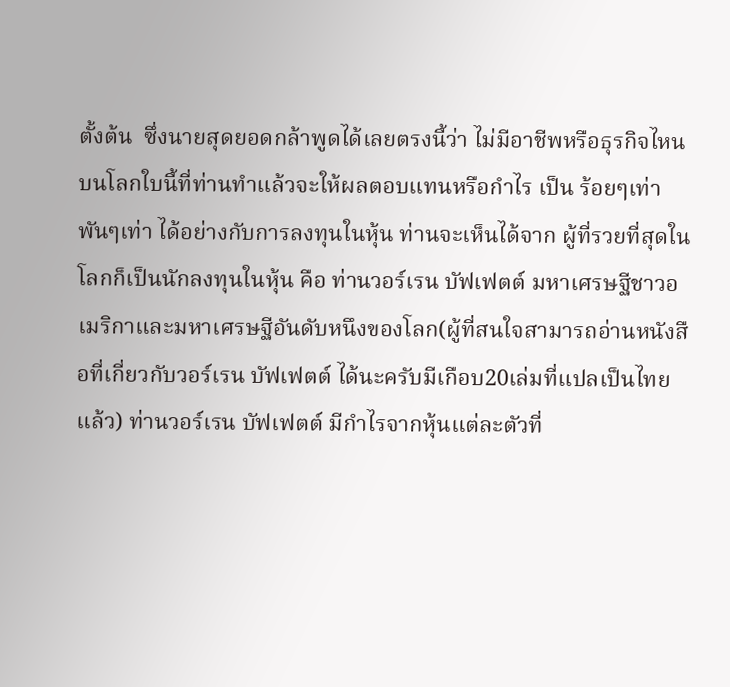ตั้งต้น  ซึ่งนายสุดยอดกล้าพูดได้เลยตรงนี้ว่า ไม่มีอาชีพหรือธุรกิจไหนบนโลกใบนี้ที่ท่านทำแล้วจะให้ผลตอบแทนหรือกำไร เป็น ร้อยๆเท่า พันๆเท่า ได้อย่างกับการลงทุนในหุ้น ท่านจะเห็นได้จาก ผู้ที่รวยที่สุดในโลกก็เป็นนักลงทุนในหุ้น คือ ท่านวอร์เรน บัฟเฟตต์ มหาเศรษฐีชาวอเมริกาและมหาเศรษฐีอันดับหนึงของโลก(ผู้ที่สนใจสามารถอ่านหนังสือที่เกี่ยวกับวอร์เรน บัฟเฟตต์ ได้นะครับมีเกือบ20เล่มที่แปลเป็นไทยแล้ว) ท่านวอร์เรน บัฟเฟตต์ มีกำไรจากหุ้นแต่ละตัวที่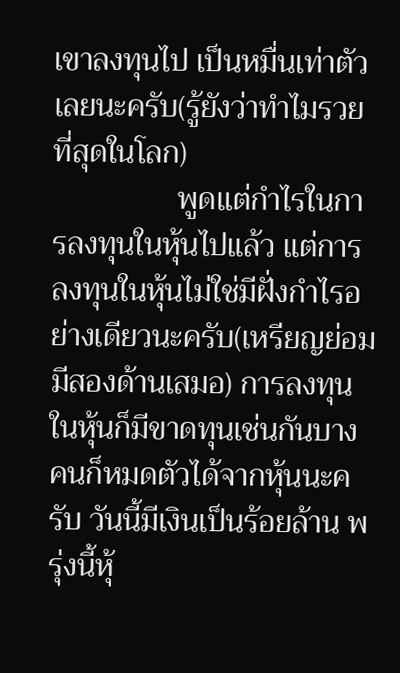เขาลงทุนไป เป็นหมื่นเท่าตัวเลยนะครับ(รู้ยังว่าทำไมรวยที่สุดในโลก)
                พูดแต่กำไรในการลงทุนในหุ้นไปแล้ว แต่การลงทุนในหุ้นไม่ใช่มีฝั่งกำไรอย่างเดียวนะครับ(เหรียญย่อมมีสองด้านเสมอ) การลงทุนในหุ้นก็มีขาดทุนเช่นกันบางคนก็หมดตัวได้จากหุ้นนะครับ วันนี้มีเงินเป็นร้อยล้าน พรุ่งนี้หุ้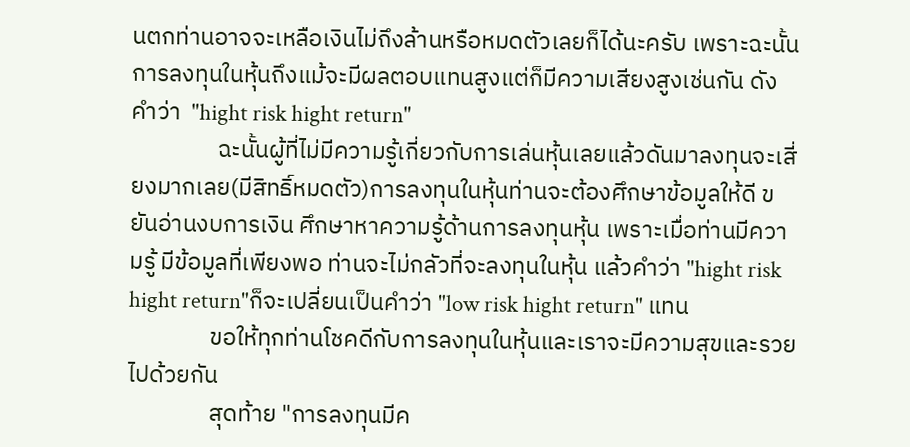นตกท่านอาจจะเหลือเงินไม่ถึงล้านหรือหมดตัวเลยก็ได้นะครับ เพราะฉะนั้นการลงทุนในหุ้นถึงแม้จะมีผลตอบแทนสูงแต่ก็มีความเสียงสูงเช่นกัน ดังคำว่า  "hight risk hight return"
                ฉะนั้นผู้ที่ไม่มีความรู้เกี่ยวกับการเล่นหุ้นเลยแล้วดันมาลงทุนจะเสี่ยงมากเลย(มีสิทธิ์หมดตัว)การลงทุนในหุ้นท่านจะต้องศึกษาข้อมูลให้ดี ขยันอ่านงบการเงิน ศึกษาหาความรู้ด้านการลงทุนหุ้น เพราะเมื่อท่านมีความรู้ มีข้อมูลที่เพียงพอ ท่านจะไม่กลัวที่จะลงทุนในหุ้น แล้วคำว่า "hight risk hight return"ก็จะเปลี่ยนเป็นคำว่า "low risk hight return" แทน
               ขอให้ทุกท่านโชคดีกับการลงทุนในหุ้นและเราจะมีความสุขและรวย ไปด้วยกัน
               สุดท้าย "การลงทุนมีค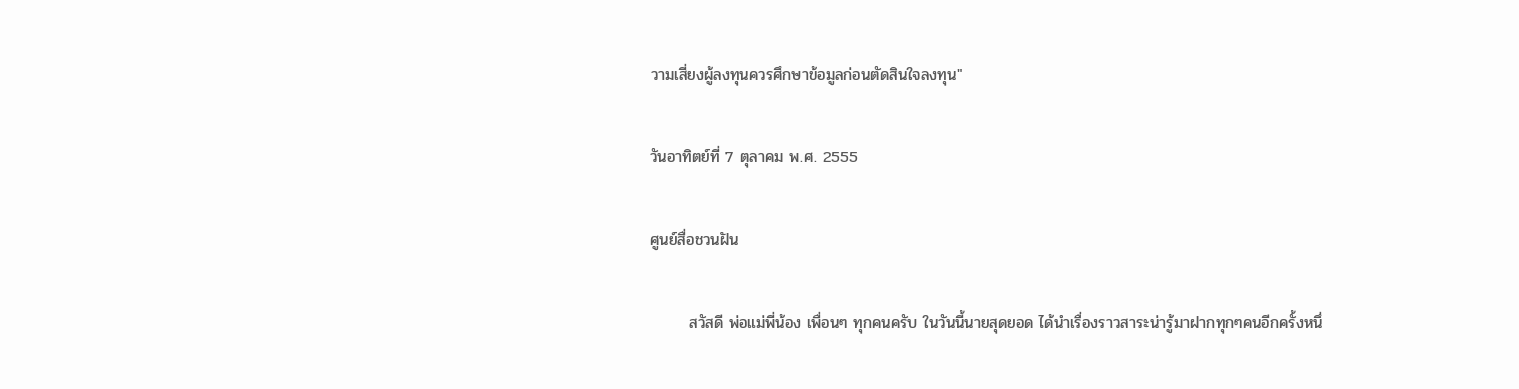วามเสี่ยงผู้ลงทุนควรศึกษาข้อมูลก่อนตัดสินใจลงทุน"

วันอาทิตย์ที่ 7 ตุลาคม พ.ศ. 2555

ศูนย์สื่อชวนฝัน

       สวัสดี พ่อแม่พี่น้อง เพื่อนๆ ทุกคนครับ ในวันนี้นายสุดยอด ได้นำเรื่องราวสาระน่ารู้มาฝากทุกๆคนอีกครั้งหนึ่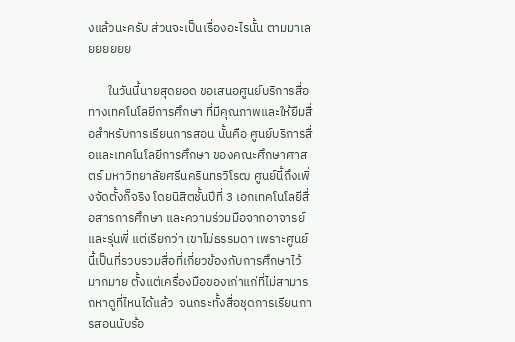งแล้วนะครับ ส่วนจะเป็นเรื่องอะไรนั้น ตามมาเลยยยยยย

       ในวันนี้นายสุดยอด ขอเสนอศูนย์บริการสื่อทางเทคโนโลยีการศึกษา ที่มีคุณภาพและให้ยืมสื่อสำหรับการเรียนการสอน นั้นคือ ศูนย์บริการสื่อและเทคโนโลยีการศึกษา ของคณะศึกษาศาสตร์ มหาวิทยาลัยศรีนครินทรวิโรฒ ศูนย์นี้ถึงเพิ่งจัดตั้งก็จริง โดยนิสิตชั้นปีที่ 3 เอกเทคโนโลยีสื่อสารการศึกษา และความร่วมมือจากอาจารย์และรุ่นพี่ แต่เรียกว่า เขาไม่ธรรมดา เพราะศูนย์นี้เป็นที่รวบรวมสื่อที่เกี่ยวข้องกับการศึกษาไว้มากมาย ตั้งแต่เครื่องมือของเก่าแก่ที่ไม่สามารถหาดูที่ไหนได้แล้ว  จนกระทั้งสื่อชุดการเรียนการสอนนับร้อ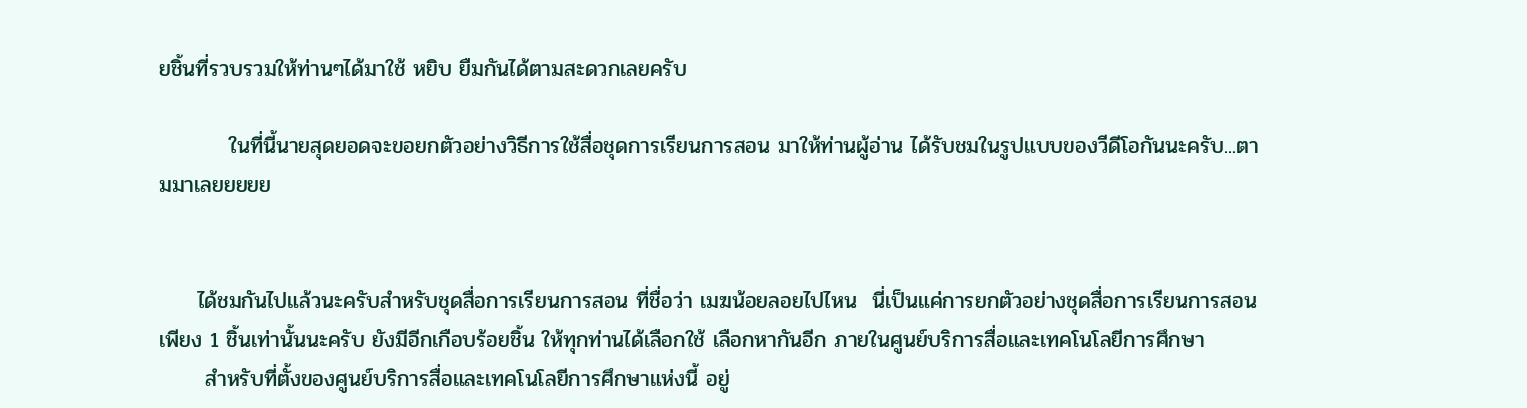ยชิ้นที่รวบรวมให้ท่านๆได้มาใช้ หยิบ ยืมกันได้ตามสะดวกเลยครับ

         ในที่นี้นายสุดยอดจะขอยกตัวอย่างวิธีการใช้สื่อชุดการเรียนการสอน มาให้ท่านผู้อ่าน ได้รับชมในรูปแบบของวีดีโอกันนะครับ...ตามมาเลยยยยย


     ได้ชมกันไปแล้วนะครับสำหรับชุดสื่อการเรียนการสอน ที่ชื่อว่า เมฆน้อยลอยไปไหน  นี่เป็นแค่การยกตัวอย่างชุดสื่อการเรียนการสอน เพียง 1 ชิ้นเท่านั้นนะครับ ยังมีอีกเกือบร้อยชิ้น ให้ทุกท่านได้เลือกใช้ เลือกหากันอีก ภายในศูนย์บริการสื่อและเทคโนโลยีการศึกษา
      สำหรับที่ตั้งของศูนย์บริการสื่อและเทคโนโลยีการศึกษาแห่งนี้ อยู่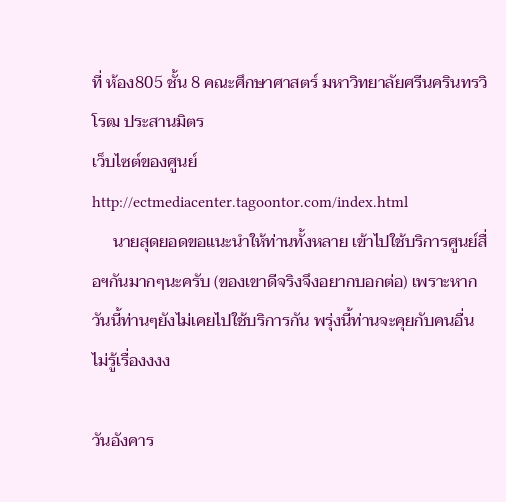ที่ ห้อง805 ชั้น 8 คณะศึกษาศาสตร์ มหาวิทยาลัยศรีนครินทรวิโรฒ ประสานมิตร
เว็บไซต์ของศูนย์
http://ectmediacenter.tagoontor.com/index.html
     นายสุดยอดขอแนะนำให้ท่านทั้งหลาย เข้าไปใช้บริการศูนย์สื่อฯกันมากๆนะครับ (ของเขาดีจริงจึงอยากบอกต่อ) เพราะหากวันนี้ท่านๆยังไม่เคยไปใช้บริการกัน พรุ่งนี้ท่านจะคุยกับคนอื่นไม่รู้เรื่องงงง

วันอังคาร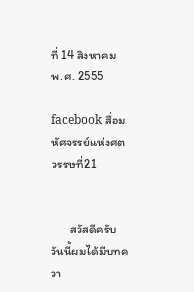ที่ 14 สิงหาคม พ.ศ. 2555

facebook สื่อมหัศจรรย์แห่งศตวรรษที่21


       สวัสดีครับ วันนี้ผมได้มีบทควา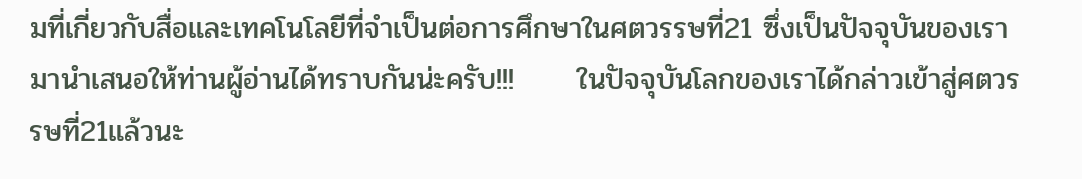มที่เกี่ยวกับสื่อและเทคโนโลยีที่จำเป็นต่อการศึกษาในศตวรรษที่21 ซึ่งเป็นปัจจุบันของเรามานำเสนอให้ท่านผู้อ่านได้ทราบกันน่ะครับ!!!      ในปัจจุบันโลกของเราได้กล่าวเข้าสู่ศตวรรษที่21แล้วนะ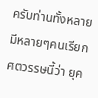ครับท่านทั้งหลาย มีหลายๆคนเรียกศตวรรษนี้ว่า ยุค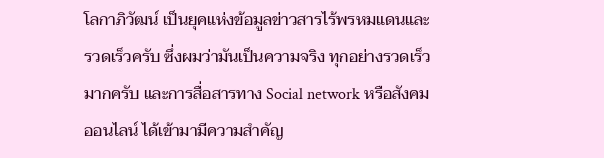โลกาภิวัฒน์ เป็นยุคแห่งข้อมูลข่าวสารไร้พรหมแดนและรวดเร็วครับ ซึ่งผมว่ามันเป็นความจริง ทุกอย่างรวดเร็วมากครับ และการสื่อสารทาง Social network หรือสังคมออนไลน์ ได้เข้ามามีความสำคัญ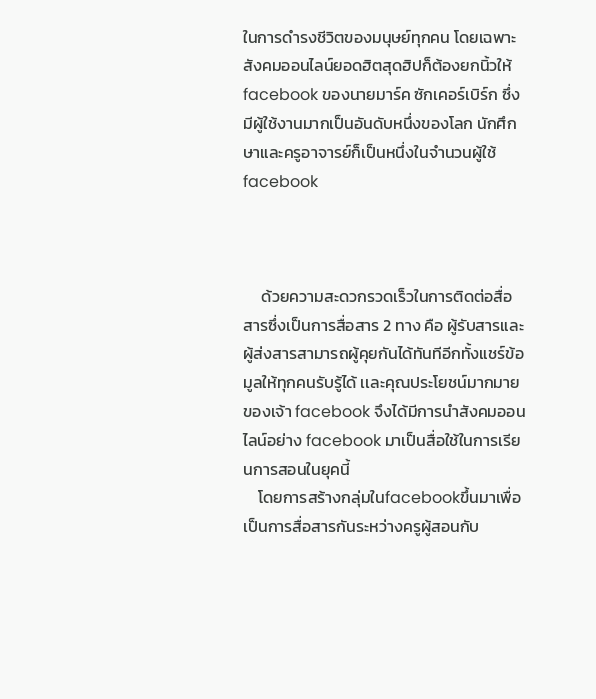ในการดำรงชีวิตของมนุษย์ทุกคน โดยเฉพาะสังคมออนไลน์ยอดฮิตสุดฮิปก็ต้องยกนิ้วให้ facebook ของนายมาร์ค ซักเคอร์เบิร์ก ซึ่งมีผู้ใช้งานมากเป็นอันดับหนึ่งของโลก นักศึกษาและครูอาจารย์ก็เป็นหนึ่งในจำนวนผู้ใช้facebook



     ด้วยความสะดวกรวดเร็วในการติดต่อสื่อสารซึ่งเป็นการสื่อสาร 2 ทาง คือ ผู้รับสารและผู้ส่งสารสามารถผู้คุยกันได้ทันทีอีกทั้งแชร์ข้อมูลให้ทุกคนรับรู้ได้ เเละคุณประโยชน์มากมายของเจ้า facebook จึงได้มีการนำสังคมออนไลน์อย่าง facebook มาเป็นสื่อใช้ในการเรียนการสอนในยุคนี้
    โดยการสร้างกลุ่มในfacebookขึ้นมาเพื่อเป็นการสื่อสารกันระหว่างครูผู้สอนกับ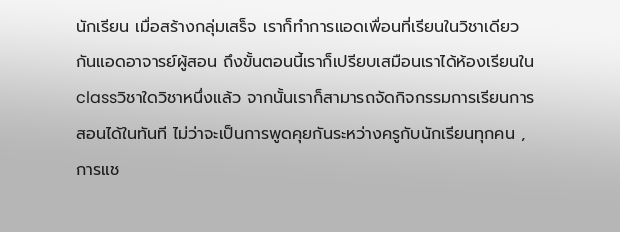นักเรียน เมื่อสร้างกลุ่มเสร็จ เราก็ทำการแอดเพื่อนที่เรียนในวิชาเดียวกันแอดอาจารย์ผู้สอน ถึงขั้นตอนนี้เราก็เปรียบเสมือนเราได้ห้องเรียนในclassวิชาใดวิชาหนึ่งแล้ว จากนั้นเราก็สามารถจัดกิจกรรมการเรียนการสอนได้ในทันที ไม่ว่าจะเป็นการพูดคุยกันระหว่างครูกับนักเรียนทุกคน , การแช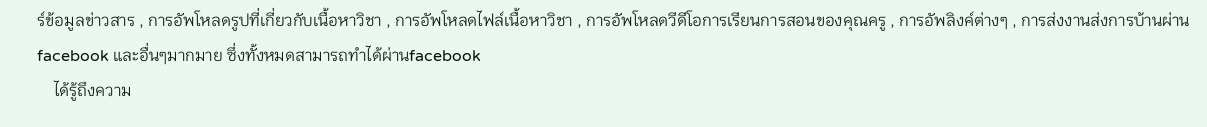ร์ข้อมูลข่าวสาร , การอัพโหลดรูปที่เกี่ยวกับเนื้อหาวิชา , การอัพโหลดไฟล์เนื้อหาวิชา , การอัพโหลดวีดีโอการเรียนการสอนของคุณครู , การอัพลิงค์ต่างๆ , การส่งงานส่งการบ้านผ่านfacebook และอื่นๆมากมาย ซึ่งทั้งหมดสามารถทำได้ผ่านfacebook
    ได้รู้ถึงความ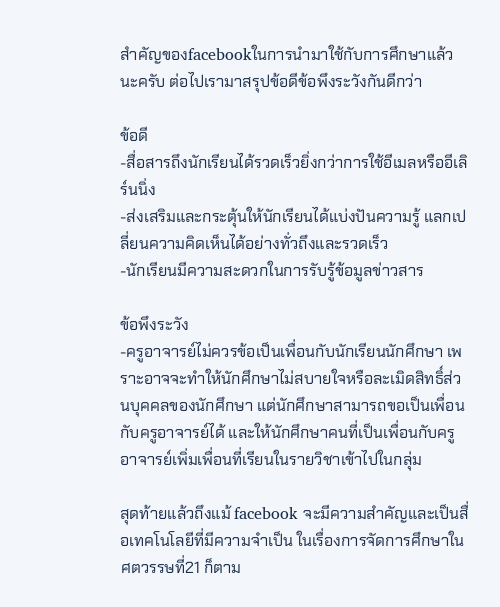สำคัญของfacebookในการนำมาใช้กับการศึกษาแล้วนะครับ ต่อไปเรามาสรุปข้อดีข้อพึงระวังกันดีกว่า

ข้อดี
-สื่อสารถึงนักเรียนได้รวดเร็วยิ่งกว่าการใช้อีเมลหรืออีเลิร์นนิ่ง
-ส่งเสริมและกระตุ้นให้นักเรียนได้แบ่งปันความรู้ แลกเปลี่ยนความคิดเห็นได้อย่างทั่วถึงและรวดเร็ว
-นักเรียนมีความสะดวกในการรับรู้ข้อมูลข่าวสาร

ข้อพึงระวัง
-ครูอาจารย์ไม่ควรข้อเป็นเพื่อนกับนักเรียนนักศึกษา เพราะอาจจะทำให้นักศึกษาไม่สบายใจหรือละเมิดสิทธิ์ส่วนบุคคลของนักศึกษา แต่นักศึกษาสามารถขอเป็นเพื่อนกับครูอาจารย์ได้ และให้นักศึกษาคนที่เป็นเพื่อนกับครูอาจารย์เพิ่มเพื่อนที่เรียนในรายวิชาเข้าไปในกลุ่ม

สุดท้ายแล้วถึงแม้ facebook จะมีความสำคัญและเป็นสื่อเทคโนโลยีที่มีความจำเป็น ในเรื่องการจัดการศึกษาในศตวรรษที่21 ก็ตาม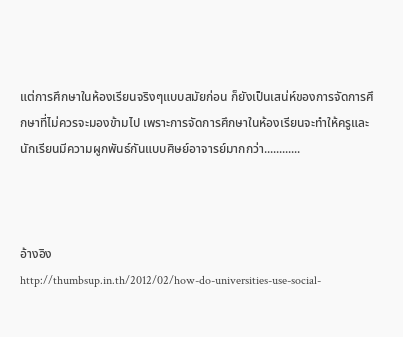แต่การศึกษาในห้องเรียนจริงๆแบบสมัยก่อน ก็ยังเป็นเสน่ห์ของการจัดการศึกษาที่ไม่ควรจะมองข้ามไป เพราะการจัดการศึกษาในห้องเรียนจะทำให้ครูและนักเรียนมีความผูกพันธ์กันแบบศิษย์อาจารย์มากกว่า............



อ้างอิง
http://thumbsup.in.th/2012/02/how-do-universities-use-social-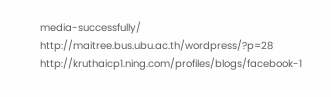media-successfully/
http://maitree.bus.ubu.ac.th/wordpress/?p=28
http://kruthaicp1.ning.com/profiles/blogs/facebook-1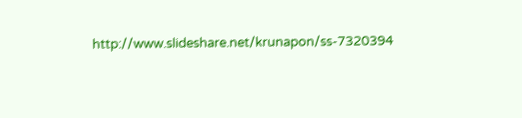http://www.slideshare.net/krunapon/ss-7320394